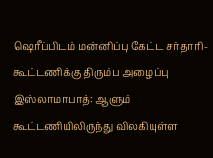ஷெரீப்பிடம் மன்னிப்பு கேட்ட சர்தாரி-கூட்டணிக்கு திரும்ப அழைப்பு
இஸ்லாமாபாத்: ஆளும் கூட்டணியிலிருந்து விலகியுள்ள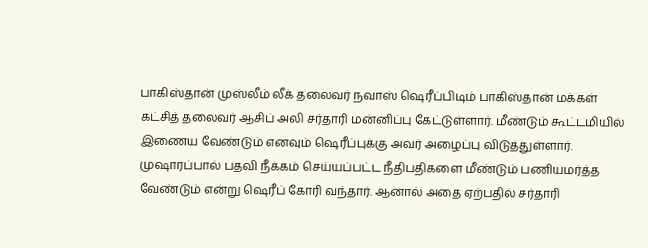பாகிஸ்தான் முஸ்லீம் லீக் தலைவர் நவாஸ் ஷெரீப்பிடிம் பாகிஸ்தான் மக்கள் கட்சித் தலைவர் ஆசிப் அலி சர்தாரி மன்னிப்பு கேட்டுள்ளார். மீண்டும் கூட்டமியில் இணைய வேண்டும் எனவும் ஷெரீப்புக்கு அவர் அழைப்பு விடுத்துள்ளார்.
முஷாரப்பால் பதவி நீக்கம் செய்யப்பட்ட நீதிபதிகளை மீண்டும் பணியமர்த்த வேண்டும் என்று ஷெரீப் கோரி வந்தார். ஆனால் அதை ஏற்பதில் சர்தாரி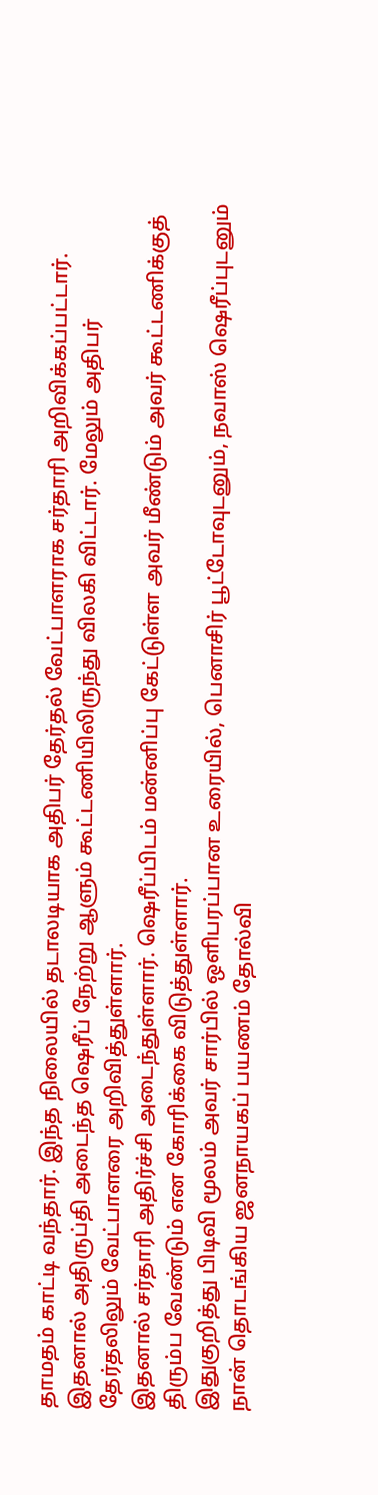தாமதம் காட்டி வந்தார். இந்த நிலையில் தடாலடியாக அதிபர் தேர்தல் வேட்பாளராக சர்தாரி அறிவிக்கப்பட்டார்.
இதனால் அதிருப்தி அடைந்த ஷெரீப் நேற்று ஆளும் கூட்டணியிலிருந்து விலகி விட்டார். மேலும் அதிபர் தேர்தலிலும் வேட்பாளரை அறிவித்துள்ளார்.
இதனால் சர்தாரி அதிர்ச்சி அடைந்துள்ளார். ஷெரீப்பிடம் மன்னிப்பு கேட்டுள்ள அவர் மீண்டும் அவர் கூட்டணிக்குத் திரும்ப வேண்டும் என கோரிக்கை விடுத்துள்ளார்.
இதுகுறித்து பிடிவி மூலம் அவர் சார்பில் ஒளிபரப்பான உரையில், பெனாசிர் பூட்டோவுடனும், நவாஸ் ஷெரீப்புடனும் நான் தொடங்கிய ஜனநாயகப் பயணம் தோல்வி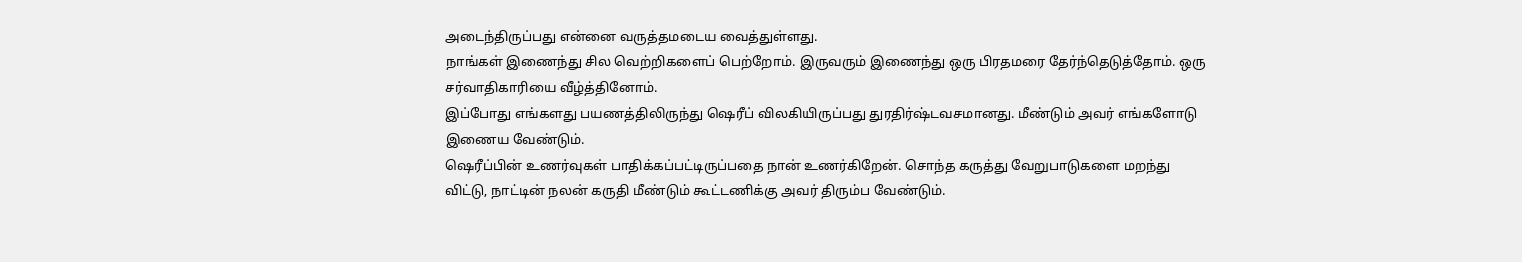அடைந்திருப்பது என்னை வருத்தமடைய வைத்துள்ளது.
நாங்கள் இணைந்து சில வெற்றிகளைப் பெற்றோம். இருவரும் இணைந்து ஒரு பிரதமரை தேர்ந்தெடுத்தோம். ஒரு சர்வாதிகாரியை வீழ்த்தினோம்.
இப்போது எங்களது பயணத்திலிருந்து ஷெரீப் விலகியிருப்பது துரதிர்ஷ்டவசமானது. மீண்டும் அவர் எங்களோடு இணைய வேண்டும்.
ஷெரீப்பின் உணர்வுகள் பாதிக்கப்பட்டிருப்பதை நான் உணர்கிறேன். சொந்த கருத்து வேறுபாடுகளை மறந்து விட்டு, நாட்டின் நலன் கருதி மீண்டும் கூட்டணிக்கு அவர் திரும்ப வேண்டும்.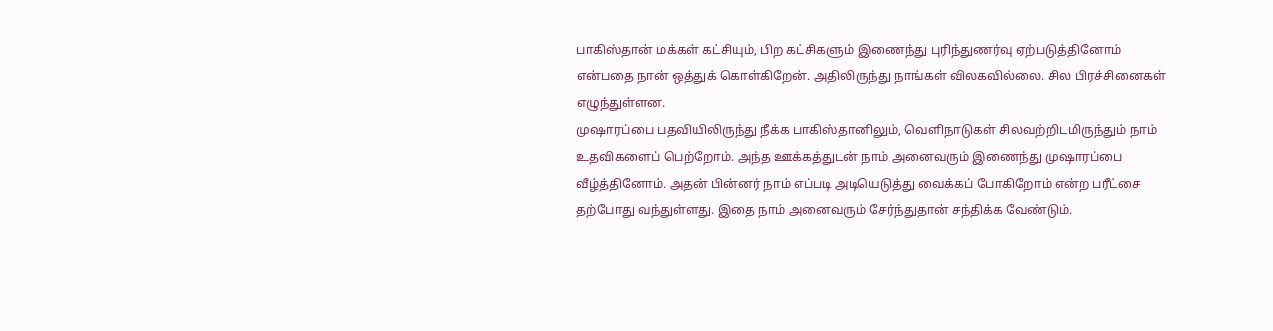பாகிஸ்தான் மக்கள் கட்சியும், பிற கட்சிகளும் இணைந்து புரிந்துணர்வு ஏற்படுத்தினோம் என்பதை நான் ஒத்துக் கொள்கிறேன். அதிலிருந்து நாங்கள் விலகவில்லை. சில பிரச்சினைகள் எழுந்துள்ளன.
முஷாரப்பை பதவியிலிருந்து நீக்க பாகிஸ்தானிலும், வெளிநாடுகள் சிலவற்றிடமிருந்தும் நாம் உதவிகளைப் பெற்றோம். அந்த ஊக்கத்துடன் நாம் அனைவரும் இணைந்து முஷாரப்பை வீழ்த்தினோம். அதன் பின்னர் நாம் எப்படி அடியெடுத்து வைக்கப் போகிறோம் என்ற பரீட்சை தற்போது வந்துள்ளது. இதை நாம் அனைவரும் சேர்ந்துதான் சந்திக்க வேண்டும்.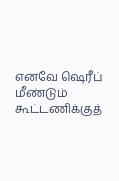எனவே ஷெரீப் மீண்டும் கூட்டணிக்குத்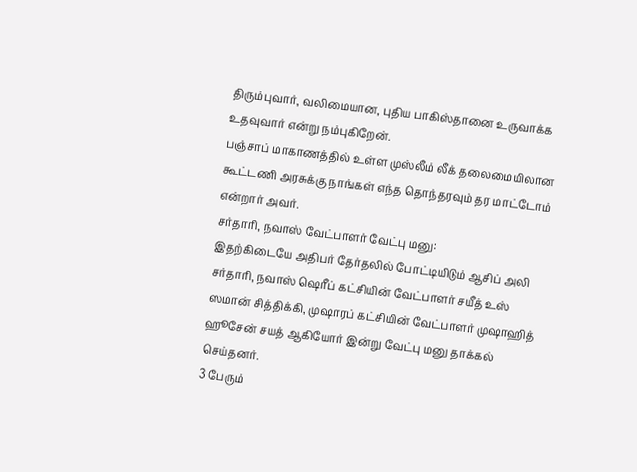திரும்புவார், வலிமையான, புதிய பாகிஸ்தானை உருவாக்க உதவுவார் என்று நம்புகிறேன்.
பஞ்சாப் மாகாணத்தில் உள்ள முஸ்லீம் லீக் தலைமையிலான கூட்டணி அரசுக்கு நாங்கள் எந்த தொந்தரவும் தர மாட்டோம் என்றார் அவர்.
சர்தாரி, நவாஸ் வேட்பாளர் வேட்பு மனு:
இதற்கிடையே அதிபர் தேர்தலில் போட்டியிடும் ஆசிப் அலி சர்தாரி, நவாஸ் ஷெரீப் கட்சியின் வேட்பாளர் சயீத் உஸ் ஸமான் சித்திக்கி, முஷாரப் கட்சியின் வேட்பாளர் முஷாஹித் ஹூசேன் சயத் ஆகியோர் இன்று வேட்பு மனு தாக்கல் செய்தனர்.
3 பேரும்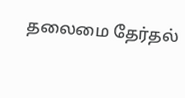தலைமை தேர்தல்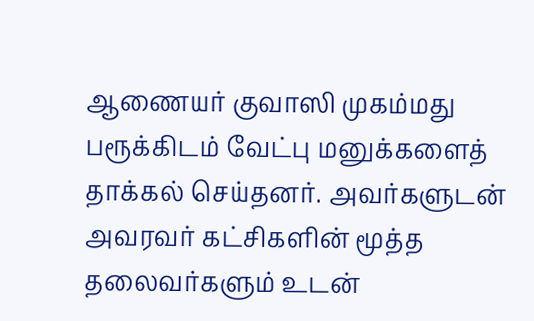ஆணையர் குவாஸி முகம்மது பரூக்கிடம் வேட்பு மனுக்களைத் தாக்கல் செய்தனர். அவர்களுடன் அவரவர் கட்சிகளின் மூத்த தலைவர்களும் உடன்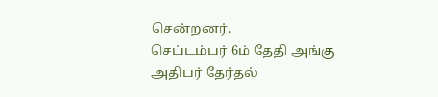சென்றனர்.
செப்டம்பர் 6ம் தேதி அங்கு அதிபர் தேர்தல்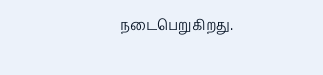நடைபெறுகிறது.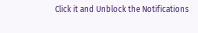Click it and Unblock the Notifications